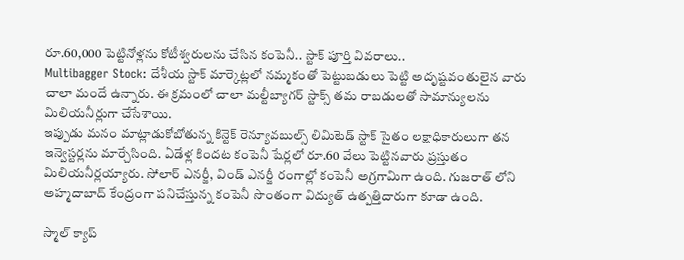రూ.60,000 పెట్టినోళ్లను కోటీశ్వరులను చేసిన కంపెనీ.. స్టాక్ పూర్తి వివరాలు..
Multibagger Stock: దేశీయ స్టాక్ మార్కెట్లలో నమ్మకంతో పెట్టుబడులు పెట్టి అదృష్టవంతులైన వారు చాలా మందే ఉన్నారు. ఈ క్రమంలో చాలా మల్టీబ్యాగర్ స్టాక్స్ తమ రాబడులతో సామాన్యులను మిలియనీర్లుగా చేసేశాయి.
ఇప్పుడు మనం మాట్లాడుకోబోతున్న కిన్టెక్ రెన్యూవబుల్స్ లిమిటెడ్ స్టాక్ సైతం లక్షాధికారులుగా తన ఇన్వెస్టర్లను మార్చేసింది. ఏడేళ్ల కిందట కంపెనీ షేర్లలో రూ.60 వేలు పెట్టినవారు ప్రస్తుతం మిలియనీర్లయ్యారు. సోలార్ ఎనర్జీ, విండ్ ఎనర్జీ రంగాల్లో కంపెనీ అగ్రగామిగా ఉంది. గుజరాత్ లోని అహ్మదాబాద్ కేంద్రంగా పనిచేస్తున్న కంపెనీ సొంతంగా విద్యుత్ ఉత్పత్తిదారుగా కూడా ఉంది.

స్మాల్ క్యాప్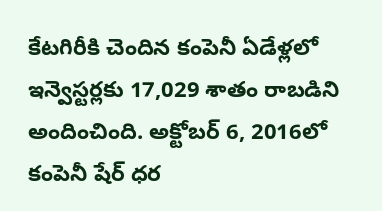కేటగిరీకి చెందిన కంపెనీ ఏడేళ్లలో ఇన్వెస్టర్లకు 17,029 శాతం రాబడిని అందించింది. అక్టోబర్ 6, 2016లో కంపెనీ షేర్ ధర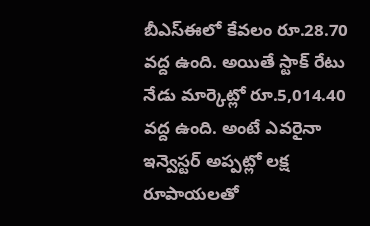బీఎస్ఈలో కేవలం రూ.28.70 వద్ద ఉంది. అయితే స్టాక్ రేటు నేడు మార్కెట్లో రూ.5,014.40 వద్ద ఉంది. అంటే ఎవరైనా ఇన్వెస్టర్ అప్పట్లో లక్ష రూపాయలతో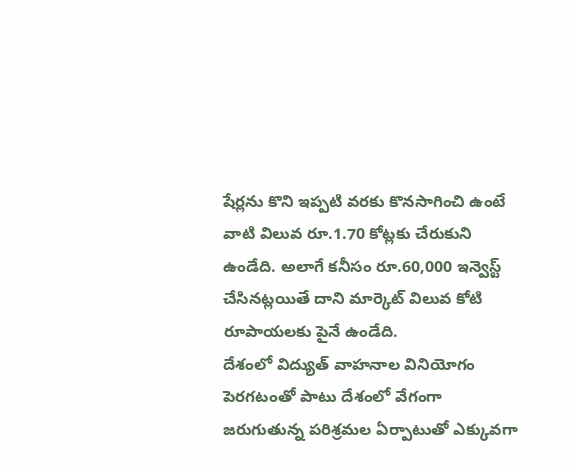షేర్లను కొని ఇప్పటి వరకు కొనసాగించి ఉంటే వాటి విలువ రూ.1.70 కోట్లకు చేరుకుని ఉండేది. అలాగే కనీసం రూ.60,000 ఇన్వెస్ట్ చేసినట్లయితే దాని మార్కెట్ విలువ కోటి రూపాయలకు పైనే ఉండేది.
దేశంలో విద్యుత్ వాహనాల వినియోగం పెరగటంతో పాటు దేశంలో వేగంగా జరుగుతున్న పరిశ్రమల ఏర్పాటుతో ఎక్కువగా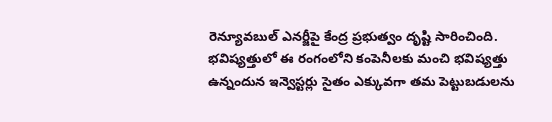రెన్యూవబుల్ ఎనర్జీపై కేంద్ర ప్రభుత్వం దృష్టి సారించింది. భవిష్యత్తులో ఈ రంగంలోని కంపెనీలకు మంచి భవిష్యత్తు ఉన్నందున ఇన్వెస్టర్లు సైతం ఎక్కువగా తమ పెట్టుబడులను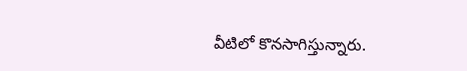వీటిలో కొనసాగిస్తున్నారు.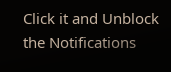Click it and Unblock the Notifications